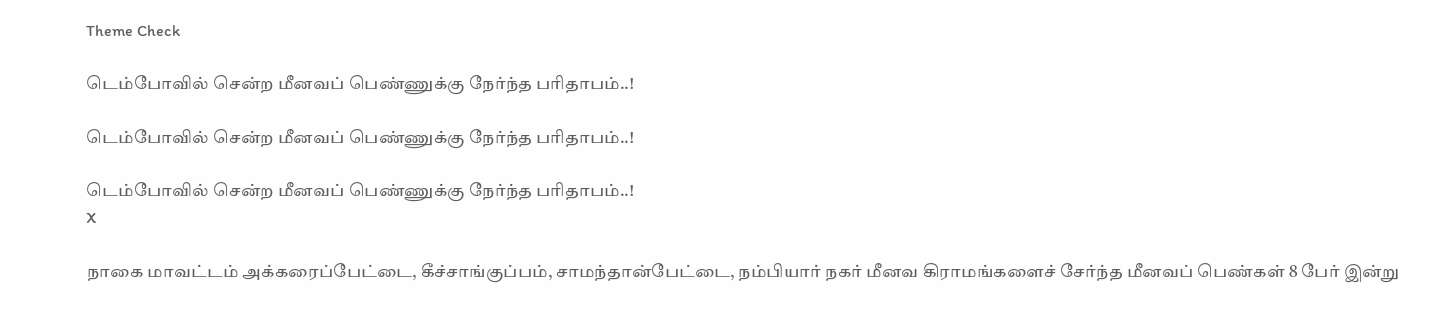Theme Check

டெம்போவில் சென்ற மீனவப் பெண்ணுக்கு நேர்ந்த பரிதாபம்..!

டெம்போவில் சென்ற மீனவப் பெண்ணுக்கு நேர்ந்த பரிதாபம்..!

டெம்போவில் சென்ற மீனவப் பெண்ணுக்கு நேர்ந்த பரிதாபம்..!
X

நாகை மாவட்டம் அக்கரைப்பேட்டை, கீச்சாங்குப்பம், சாமந்தான்பேட்டை, நம்பியார் நகர் மீனவ கிராமங்களைச் சேர்ந்த மீனவப் பெண்கள் 8 பேர் இன்று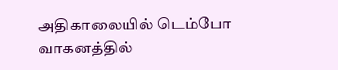அதிகாலையில் டெம்போ வாகனத்தில்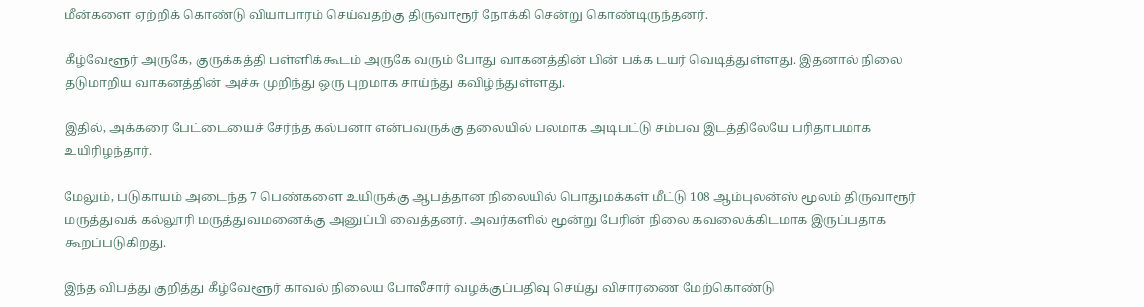மீன்களை ஏற்றிக் கொண்டு வியாபாரம் செய்வதற்கு திருவாரூர் நோக்கி சென்று கொண்டிருந்தனர்.

கீழ்வேளூர் அருகே, குருக்கத்தி பள்ளிக்கூடம் அருகே வரும் போது வாகனத்தின் பின் பக்க டயர் வெடித்துள்ளது. இதனால் நிலை தடுமாறிய வாகனத்தின் அச்சு முறிந்து ஒரு புறமாக சாய்ந்து கவிழ்ந்துள்ளது.

இதில், அக்கரை பேட்டையைச் சேர்ந்த கல்பனா என்பவருக்கு தலையில் பலமாக அடிபட்டு சம்பவ இடத்திலேயே பரிதாபமாக உயிரிழந்தார்.

மேலும், படுகாயம் அடைந்த 7 பெண்களை உயிருக்கு ஆபத்தான நிலையில் பொதுமக்கள் மீட்டு 108 ஆம்புலன்ஸ் மூலம் திருவாரூர் மருத்துவக் கல்லூரி மருத்துவமனைக்கு அனுப்பி வைத்தனர். அவர்களில் மூன்று பேரின் நிலை கவலைக்கிடமாக இருப்பதாக கூறப்படுகிறது.

இந்த விபத்து குறித்து கீழ்வேளூர் காவல் நிலைய போலீசார் வழக்குப்பதிவு செய்து விசாரணை மேற்கொண்டு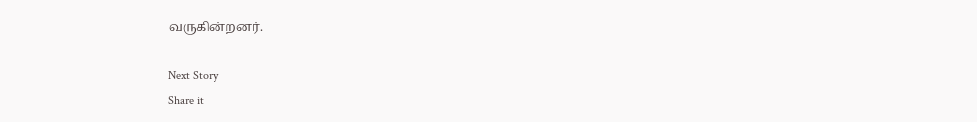வருகின்றனர்.

Next Story
Share it